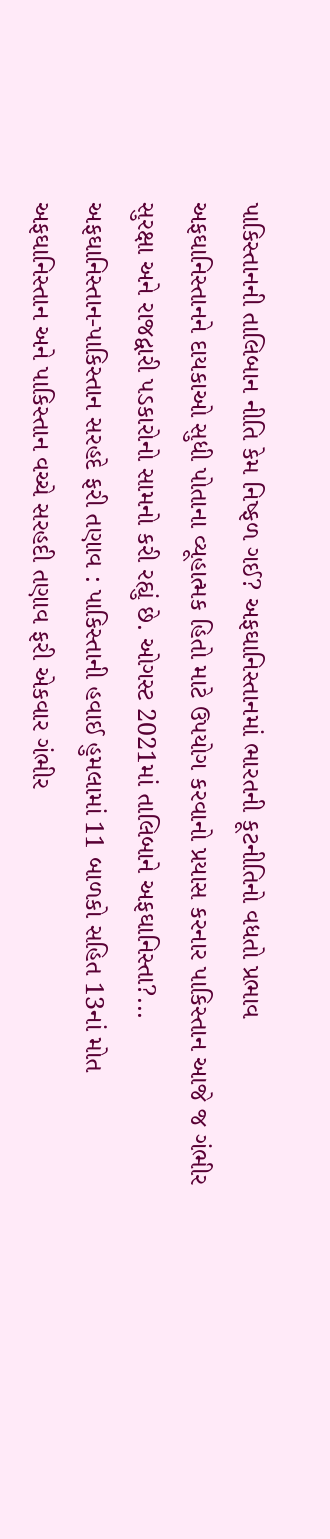પાકિસ્તાનની તાલિબાન નીતિ કેમ નિષ્ફળ ગઈ? અફઘાનિસ્તાનમાં ભારતની કૂટનીતિનો વધતો પ્રભાવ
અફઘાનિસ્તાનને દાયકાઓ સુધી પોતાના વ્યૂહાત્મક હિતો માટે ઉપયોગ કરવાનો પ્રયાસ કરનાર પાકિસ્તાન આજે જ ગંભીર સુરક્ષા અને રાજદ્વારી પડકારોનો સામનો કરી રહ્યું છે. ઓગસ્ટ 2021માં તાલિબાને અફઘાનિસ્તા?...
અફઘાનિસ્તાન-પાકિસ્તાન સરહદે ફરી તણાવ : પાકિસ્તાની હવાઈ હુમલામાં 11 બાળકો સહિત 13નાં મોત
અફઘાનિસ્તાન અને પાકિસ્તાન વચ્ચે સરહદી તણાવ ફરી એકવાર ગંભીર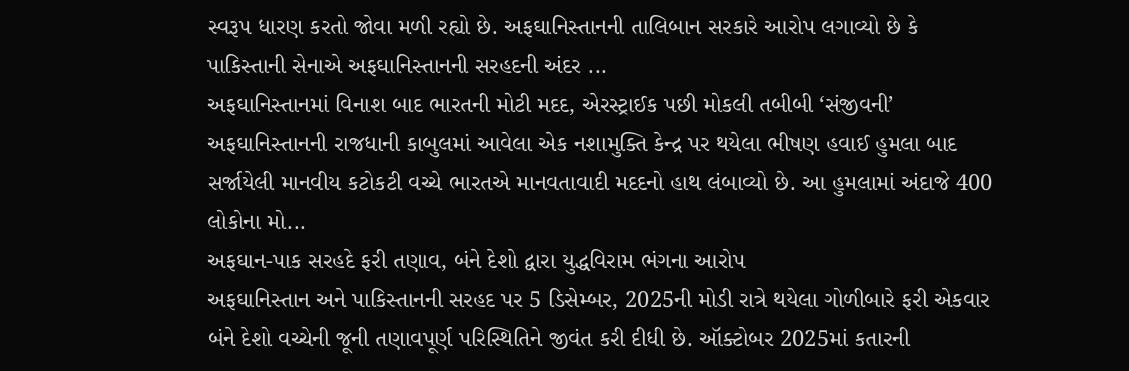સ્વરૂપ ધારણ કરતો જોવા મળી રહ્યો છે. અફઘાનિસ્તાનની તાલિબાન સરકારે આરોપ લગાવ્યો છે કે પાકિસ્તાની સેનાએ અફઘાનિસ્તાનની સરહદની અંદર ...
અફઘાનિસ્તાનમાં વિનાશ બાદ ભારતની મોટી મદદ, એરસ્ટ્રાઈક પછી મોકલી તબીબી ‘સંજીવની’
અફઘાનિસ્તાનની રાજધાની કાબુલમાં આવેલા એક નશામુક્તિ કેન્દ્ર પર થયેલા ભીષણ હવાઈ હુમલા બાદ સર્જાયેલી માનવીય કટોકટી વચ્ચે ભારતએ માનવતાવાદી મદદનો હાથ લંબાવ્યો છે. આ હુમલામાં અંદાજે 400 લોકોના મો...
અફઘાન-પાક સરહદે ફરી તણાવ, બંને દેશો દ્વારા યુદ્ધવિરામ ભંગના આરોપ
અફઘાનિસ્તાન અને પાકિસ્તાનની સરહદ પર 5 ડિસેમ્બર, 2025ની મોડી રાત્રે થયેલા ગોળીબારે ફરી એકવાર બંને દેશો વચ્ચેની જૂની તણાવપૂર્ણ પરિસ્થિતિને જીવંત કરી દીધી છે. ઑક્ટોબર 2025માં કતારની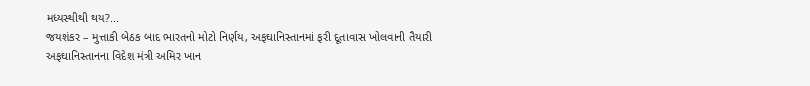મધ્યસ્થીથી થય?...
જયશંકર – મુત્તાકી બેઠક બાદ ભારતનો મોટો નિર્ણય, અફઘાનિસ્તાનમાં ફરી દૂતાવાસ ખોલવાની તૈયારી
અફઘાનિસ્તાનના વિદેશ મંત્રી અમિર ખાન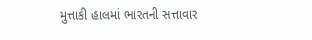મુત્તાકી હાલમાં ભારતની સત્તાવાર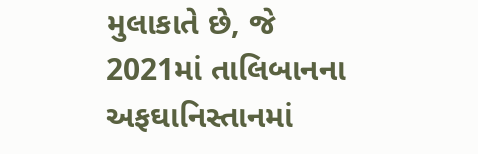મુલાકાતે છે, જે 2021માં તાલિબાનના અફઘાનિસ્તાનમાં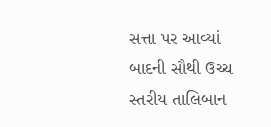સત્તા પર આવ્યાં બાદની સૌથી ઉચ્ચ સ્તરીય તાલિબાન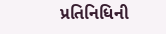પ્રતિનિધિની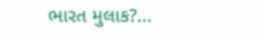ભારત મુલાક?...